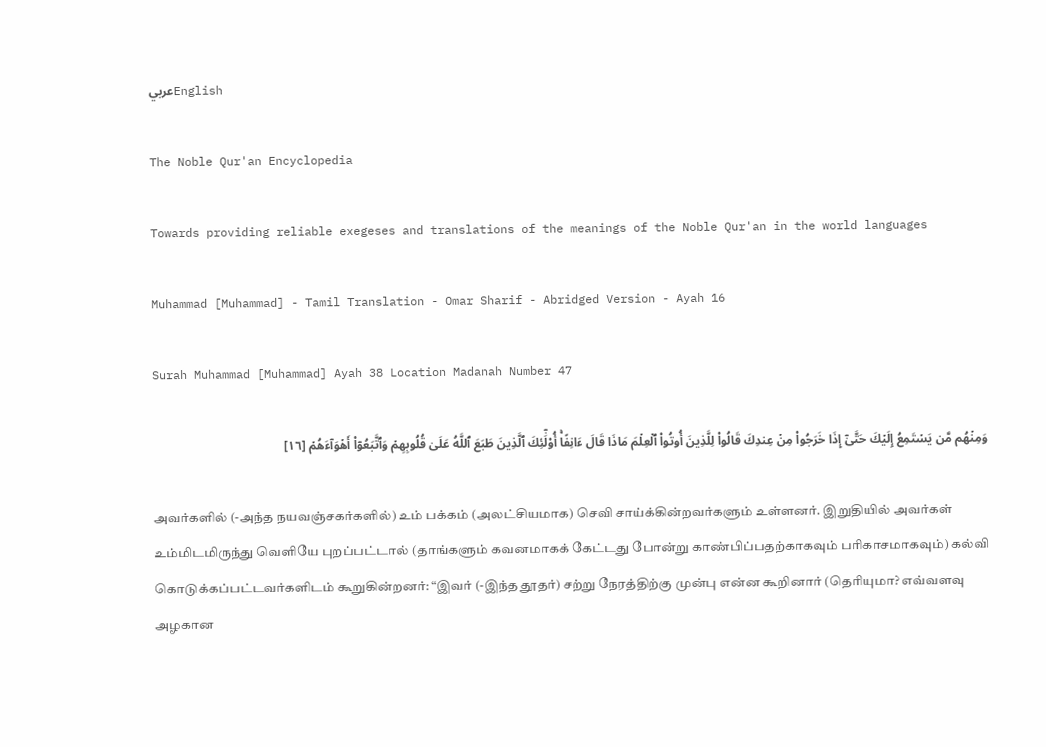عربيEnglish

The Noble Qur'an Encyclopedia

Towards providing reliable exegeses and translations of the meanings of the Noble Qur'an in the world languages

Muhammad [Muhammad] - Tamil Translation - Omar Sharif - Abridged Version - Ayah 16

Surah Muhammad [Muhammad] Ayah 38 Location Madanah Number 47

وَمِنۡهُم مَّن يَسۡتَمِعُ إِلَيۡكَ حَتَّىٰٓ إِذَا خَرَجُواْ مِنۡ عِندِكَ قَالُواْ لِلَّذِينَ أُوتُواْ ٱلۡعِلۡمَ مَاذَا قَالَ ءَانِفًاۚ أُوْلَٰٓئِكَ ٱلَّذِينَ طَبَعَ ٱللَّهُ عَلَىٰ قُلُوبِهِمۡ وَٱتَّبَعُوٓاْ أَهۡوَآءَهُمۡ [١٦]

அவர்களில் (-அந்த நயவஞ்சகர்களில்) உம் பக்கம் (அலட்சியமாக) செவி சாய்க்கின்றவர்களும் உள்ளனர். இறுதியில் அவர்கள் உம்மிடமிருந்து வெளியே புறப்பட்டால் (தாங்களும் கவனமாகக் கேட்டது போன்று காண்பிப்பதற்காகவும் பரிகாசமாகவும்) கல்வி கொடுக்கப்பட்டவர்களிடம் கூறுகின்றனர்: “இவர் (-இந்த தூதர்) சற்று நேரத்திற்கு முன்பு என்ன கூறினார் (தெரியுமா? எவ்வளவு அழகான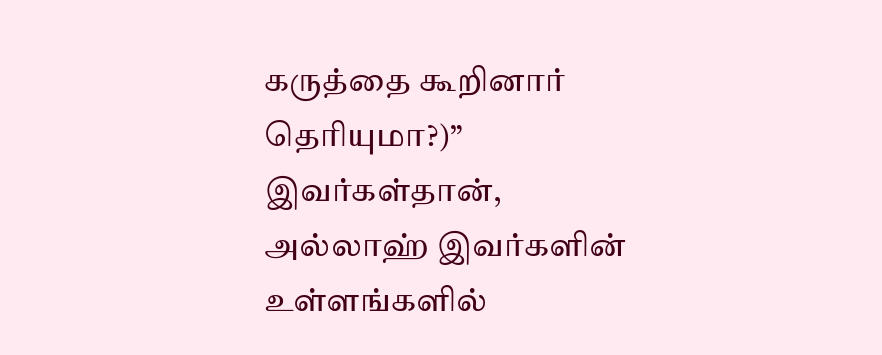கருத்தை கூறினார் தெரியுமா?)” இவர்கள்தான், அல்லாஹ் இவர்களின் உள்ளங்களில்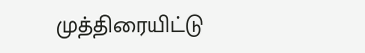முத்திரையிட்டு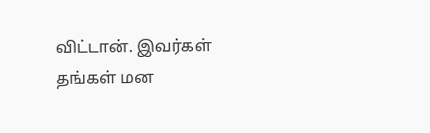விட்டான். இவர்கள் தங்கள் மன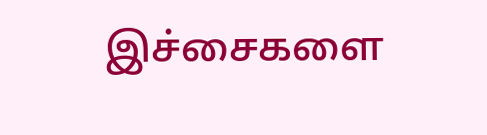இச்சைகளை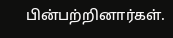பின்பற்றினார்கள்.